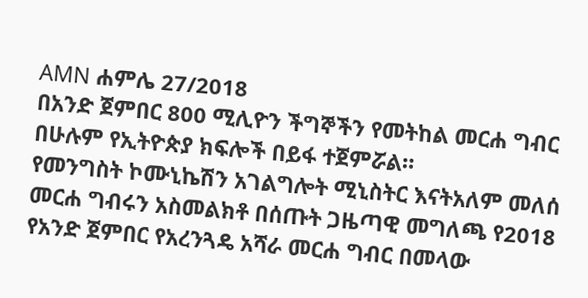AMN ሐምሌ 27/2018
በአንድ ጀምበር 800 ሚሊዮን ችግኞችን የመትከል መርሐ ግብር በሁሉም የኢትዮጵያ ክፍሎች በይፋ ተጀምሯል።
የመንግስት ኮሙኒኬሽን አገልግሎት ሚኒስትር እናትአለም መለሰ መርሐ ግብሩን አስመልክቶ በሰጡት ጋዜጣዊ መግለጫ የ2018 የአንድ ጀምበር የአረንጓዴ አሻራ መርሐ ግብር በመላው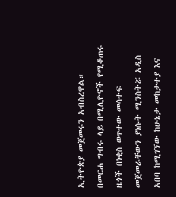ኢትዮጵያ መጀመሩን አብስረዋል።
በመርሐ ግብሩ ላይ በሚሊዮኖች የሚቆጠሩ ዜጎች በነቂስ ወጥተው መሳተፍ መጀመራቸውን ያነሱት ሚንስትሯ አዲስ አበባ ከሚገኘው ከሁኔታ መከታተያ እና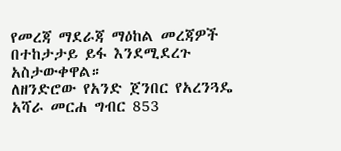የመረጃ ማደራጃ ማዕከል መረጃዎች በተከታታይ ይፋ እንደሚደረጉ አስታውቀዋል።
ለዘንድሮው የአንድ ጀንበር የአረንጓዴ አሻራ መርሐ ግብር 853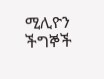ሚሊዮን ችግኞች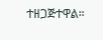ተዘጋጅተዋል።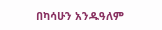በካሳሁን አንዱዓለም